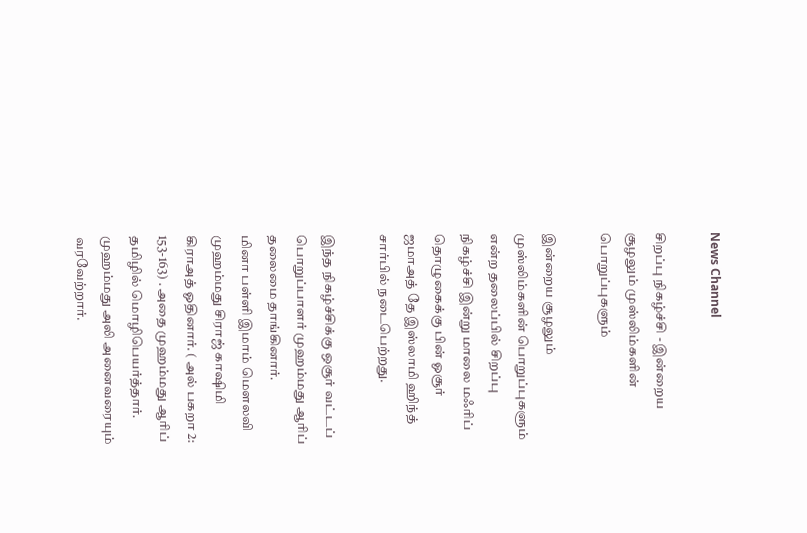News Channel

சிறப்பு நிகழ்ச்சி - இன்றைய சூழலும் முஸ்லிம்களின் பொறுப்புகளும்

இன்றைய சூழலும் முஸ்லிம்களின் பொறுப்புகளும் என்ற தலைப்பில் சிறப்பு நிகழ்ச்சி இன்று மாலை மஃரிப் தொழுகைக்கு பின் ஓசூர் ஜமாஅத் தே இஸ்லாமி ஹிந்த் சார்பில் நடைபெற்றது.

இந்த நிகழ்ச்சிக்கு ஒசூர் வட்டப் பொறுப்பாளர் முஹம்மது ஆரிப் தலைமை தாங்கினார்.
மினா பள்ளி இமாம் மௌலவி முஹம்மது சிராஜ் காஷிமி கிராஅத் ஓதினார். ( அல் பகறா 2: 153-163) . அதை முஹம்மது ஆரிப் தமிழில் மொழிபெயர்த்தார். முஹம்மது அலி அனைவரையும் வரவேற்றார்.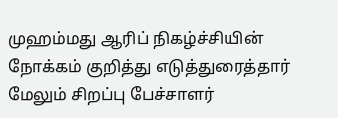முஹம்மது ஆரிப் நிகழ்ச்சியின் நோக்கம் குறித்து எடுத்துரைத்தார் மேலும் சிறப்பு பேச்சாளர்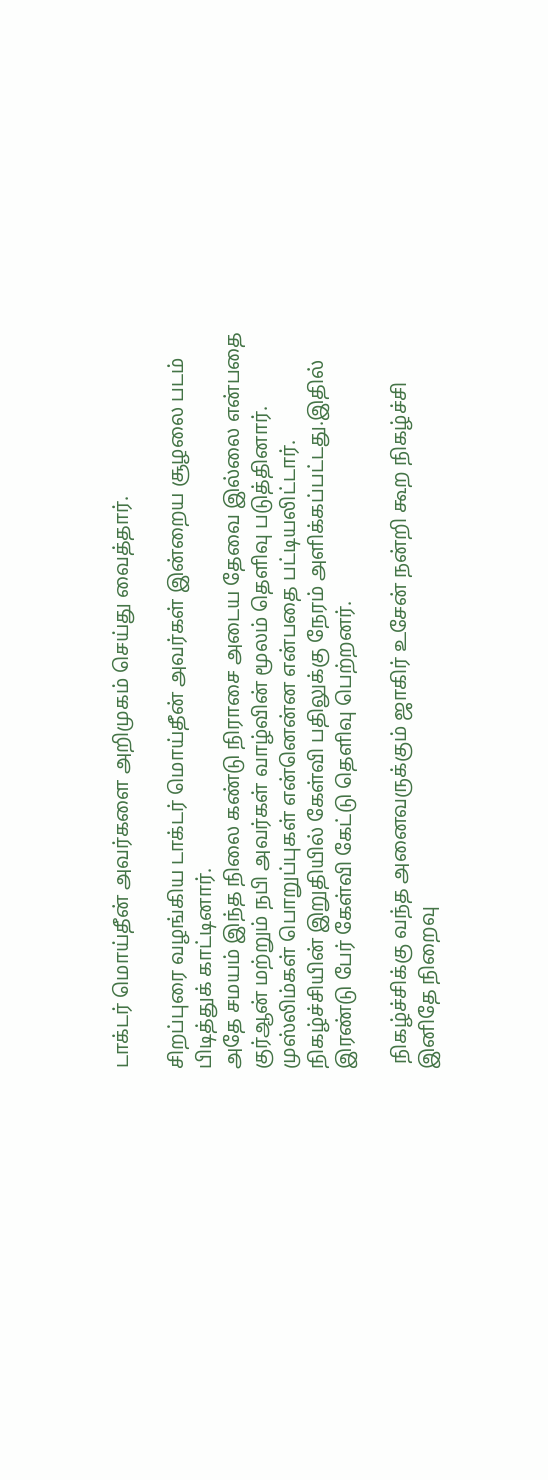டாக்டர் மொய்தீன் அவர்களை அறிமுகம் செய்து வைத்தார்.

சிறப்புரை வழங்கிய டாக்டர் மொய்தீன் அவர்கள் இன்றைய சூழலை படம் பிடித்துக் காட்டினார்.
அதே சமயம் இந்த நிலை கண்டு நிராசை அடைய தேவை இல்லை என்பதை குர்ஆன் மற்றும் நபி அவர்கள் வாழ்வின் மூலம் தெளிவு படுத்தினார். முஸ்லிம்கள் பொறுப்புகள் என்னென்ன என்பதை பட்டியலிட்டார்.
நிகழ்ச்சியின் இறுதியில் கேள்வி பதிலுக்கு நேரம் அளிக்கப்பட்டது.இதில் இரண்டு பேர் கேள்வி கேட்டு தெளிவு பெற்றனர்.

 நிகழ்ச்சிக்கு வந்த அனைவருக்கும் ஜாகிர் உசேன் நன்றி கூற நிகழ்ச்சி இனிதே நிறைவு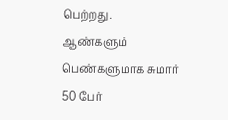பெற்றது.
ஆண்களும் பெண்களுமாக சுமார் 50 பேர்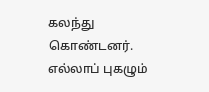கலந்து கொண்டனர். எல்லாப் புகழும்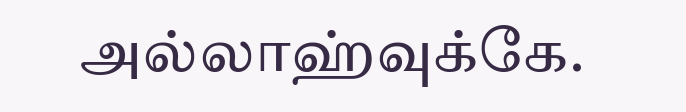அல்லாஹ்வுக்கே.